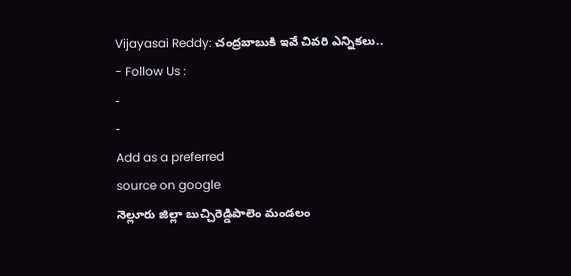Vijayasai Reddy: చంద్రబాబుకి ఇవే చివరి ఎన్నికలు..
- Follow Us :
-
-
Add as a preferred
source on google
నెల్లూరు జిల్లా బుచ్చిరెడ్డిపాలెం మండలం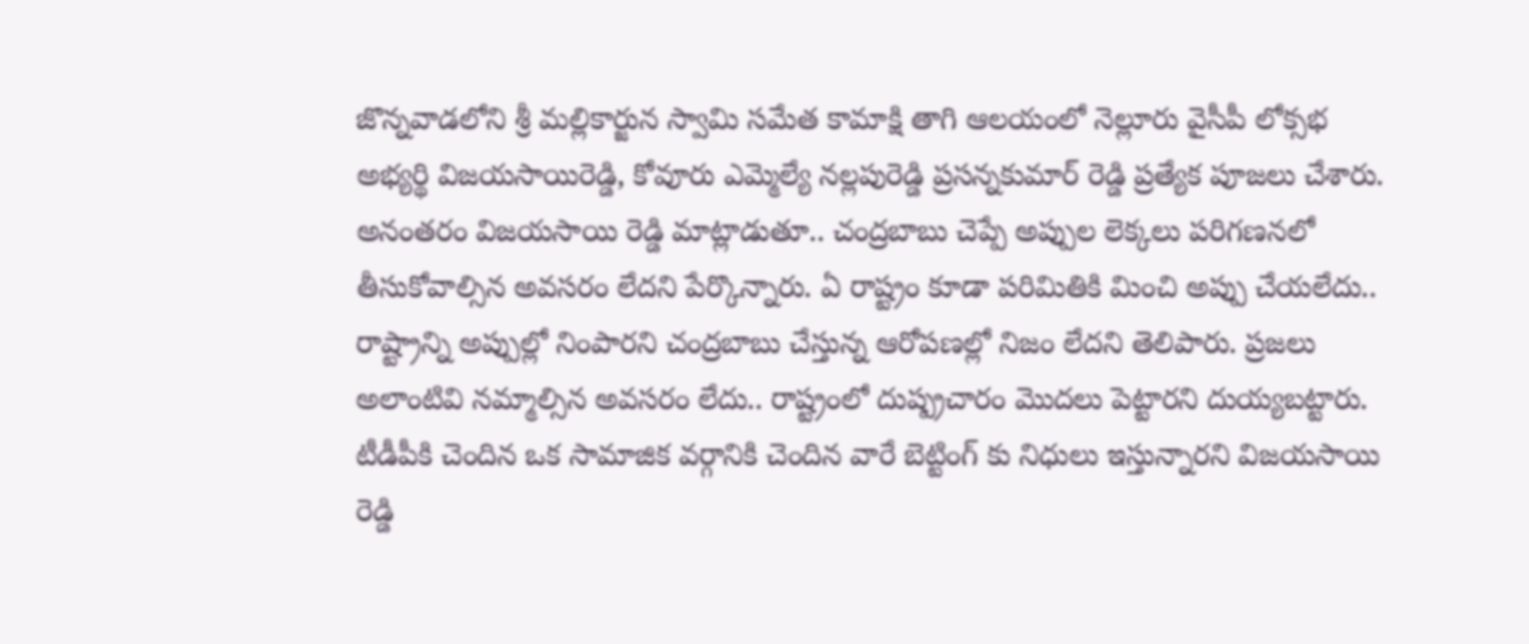జొన్నవాడలోని శ్రీ మల్లికార్జున స్వామి సమేత కామాక్షి తాగి ఆలయంలో నెల్లూరు వైసీపీ లోక్సభ అభ్యర్థి విజయసాయిరెడ్డి, కోవూరు ఎమ్మెల్యే నల్లపురెడ్డి ప్రసన్నకుమార్ రెడ్డి ప్రత్యేక పూజలు చేశారు. అనంతరం విజయసాయి రెడ్డి మాట్లాడుతూ.. చంద్రబాబు చెప్పే అప్పుల లెక్కలు పరిగణనలో తీసుకోవాల్సిన అవసరం లేదని పేర్కొన్నారు. ఏ రాష్ట్రం కూడా పరిమితికి మించి అప్పు చేయలేదు.. రాష్ట్రాన్ని అప్పుల్లో నింపారని చంద్రబాబు చేస్తున్న ఆరోపణల్లో నిజం లేదని తెలిపారు. ప్రజలు అలాంటివి నమ్మాల్సిన అవసరం లేదు.. రాష్ట్రంలో దుష్ప్రచారం మొదలు పెట్టారని దుయ్యబట్టారు. టీడీపీకి చెందిన ఒక సామాజిక వర్గానికి చెందిన వారే బెట్టింగ్ కు నిధులు ఇస్తున్నారని విజయసాయి రెడ్డి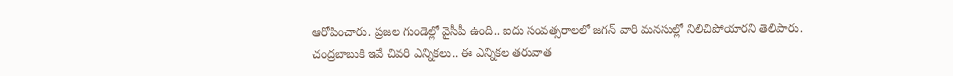ఆరోపించారు. ప్రజల గుండెల్లో వైసీపీ ఉంది.. ఐదు సంవత్సరాలలో జగన్ వారి మనసుల్లో నిలిచిపోయారని తెలిపారు.
చంద్రబాబుకి ఇవే చివరి ఎన్నికలు.. ఈ ఎన్నికల తరువాత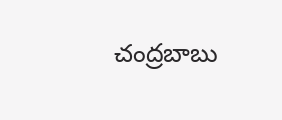చంద్రబాబు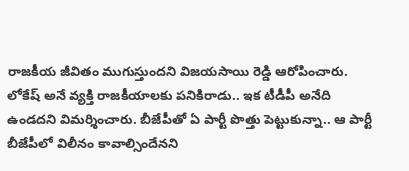రాజకీయ జీవితం ముగుస్తుందని విజయసాయి రెడ్డి ఆరోపించారు. లోకేష్ అనే వ్యక్తి రాజకీయాలకు పనికిరాడు.. ఇక టీడీపీ అనేది ఉండదని విమర్శించారు. బీజేపీతో ఏ పార్టీ పొత్తు పెట్టుకున్నా.. ఆ పార్టీ బీజేపీలో విలీనం కావాల్సిందేనని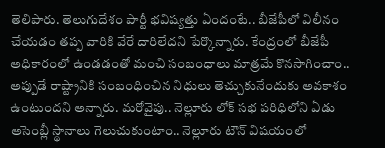తెలిపారు. తెలుగుదేశం పార్టీ భవిష్యత్తు ఏందంటే.. బీజేపీలో విలీనం చేయడం తప్ప వారికి వేరే దారిలేదని పేర్కొన్నారు. కేంద్రంలో బీజేపీ అధికారంలో ఉండడంతో మంచి సంబంధాలు మాత్రమే కొనసాగించాం.. అప్పుడే రాష్ట్రానికి సంబంధించిన నిధులు తెచ్చుకునేందుకు అవకాశం ఉంటుందని అన్నారు. మరోవైపు.. నెల్లూరు లోక్ సభ పరిధిలోని ఏడు అసెంబ్లీ స్థానాలు గెలుచుకుంటాం.. నెల్లూరు టౌన్ విషయంలో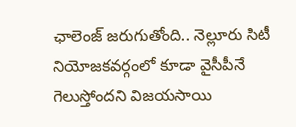ఛాలెంజ్ జరుగుతోంది.. నెల్లూరు సిటీ నియోజకవర్గంలో కూడా వైసీపీనే గెలుస్తోందని విజయసాయి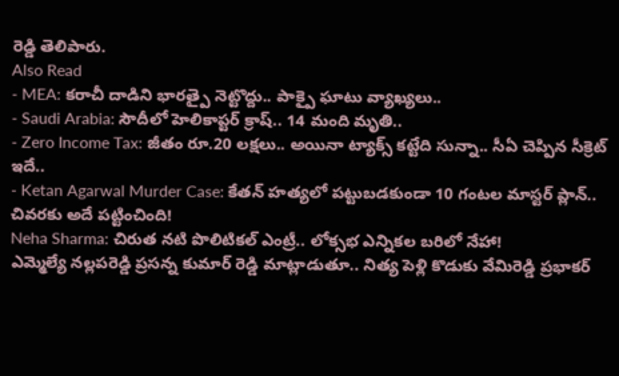రెడ్డి తెలిపారు.
Also Read
- MEA: కరాచీ దాడిని భారత్పై నెట్టొద్దు.. పాక్పై ఘాటు వ్యాఖ్యలు..
- Saudi Arabia: సౌదీలో హెలికాప్టర్ క్రాష్.. 14 మంది మృతి..
- Zero Income Tax: జీతం రూ.20 లక్షలు.. అయినా ట్యాక్స్ కట్టేది సున్నా.. సీఏ చెప్పిన సీక్రెట్ ఇదే..
- Ketan Agarwal Murder Case: కేతన్ హత్యలో పట్టుబడకుండా 10 గంటల మాస్టర్ ప్లాన్.. చివరకు అదే పట్టించింది!
Neha Sharma: చిరుత నటి పొలిటికల్ ఎంట్రీ.. లోక్సభ ఎన్నికల బరిలో నేహా!
ఎమ్మెల్యే నల్లపరెడ్డి ప్రసన్న కుమార్ రెడ్డి మాట్లాడుతూ.. నిత్య పెళ్లి కొడుకు వేమిరెడ్డి ప్రభాకర్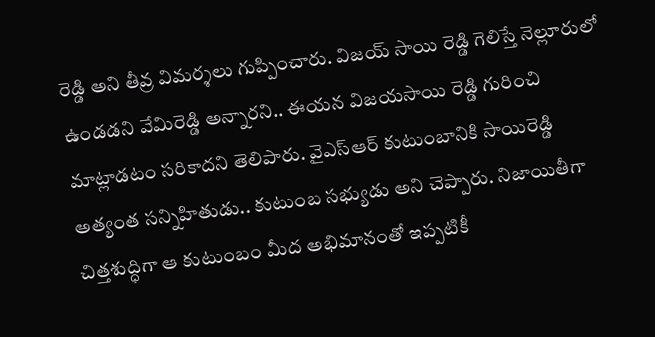రెడ్డి అని తీవ్ర విమర్శలు గుప్పించారు. విజయ్ సాయి రెడ్డి గెలిస్తే నెల్లూరులో ఉండడని వేమిరెడ్డి అన్నారని.. ఈయన విజయసాయి రెడ్డి గురించి మాట్లాడటం సరికాదని తెలిపారు. వైఎస్ఆర్ కుటుంబానికి సాయిరెడ్డి అత్యంత సన్నిహితుడు.. కుటుంబ సభ్యుడు అని చెప్పారు. నిజాయితీగా చిత్తశుద్ధిగా ఆ కుటుంబం మీద అభిమానంతో ఇప్పటికీ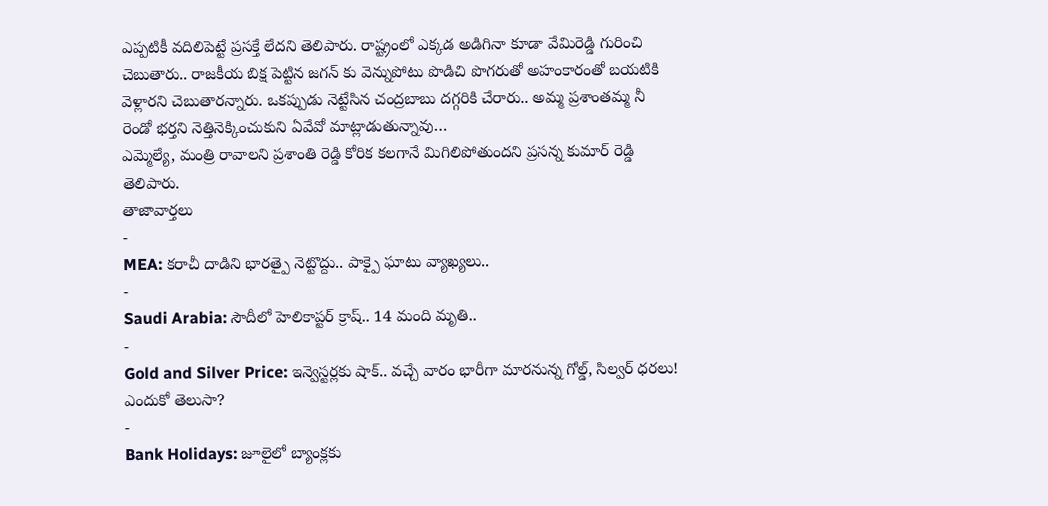ఎప్పటికీ వదిలిపెట్టే ప్రసక్తే లేదని తెలిపారు. రాష్ట్రంలో ఎక్కడ అడిగినా కూడా వేమిరెడ్డి గురించి చెబుతారు.. రాజకీయ బిక్ష పెట్టిన జగన్ కు వెన్నుపోటు పొడిచి పొగరుతో అహంకారంతో బయటికి వెళ్లారని చెబుతారన్నారు. ఒకప్పుడు నెట్టేసిన చంద్రబాబు దగ్గరికి చేరారు.. అమ్మ ప్రశాంతమ్మ నీ రెండో భర్తని నెత్తినెక్కించుకుని ఏవేవో మాట్లాడుతున్నావు…
ఎమ్మెల్యే, మంత్రి రావాలని ప్రశాంతి రెడ్డి కోరిక కలగానే మిగిలిపోతుందని ప్రసన్న కుమార్ రెడ్డి తెలిపారు.
తాజావార్తలు
-
MEA: కరాచీ దాడిని భారత్పై నెట్టొద్దు.. పాక్పై ఘాటు వ్యాఖ్యలు..
-
Saudi Arabia: సౌదీలో హెలికాప్టర్ క్రాష్.. 14 మంది మృతి..
-
Gold and Silver Price: ఇన్వెస్టర్లకు షాక్.. వచ్చే వారం భారీగా మారనున్న గోల్డ్, సిల్వర్ ధరలు! ఎందుకో తెలుసా?
-
Bank Holidays: జూలైలో బ్యాంక్లకు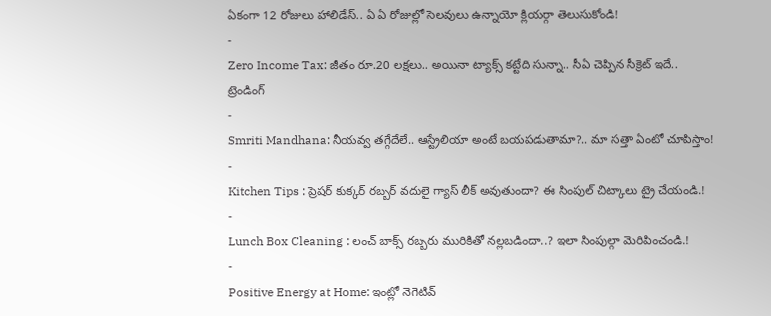ఏకంగా 12 రోజులు హాలిడేస్.. ఏ ఏ రోజుల్లో సెలవులు ఉన్నాయో క్లియర్గా తెలుసుకోండి!
-
Zero Income Tax: జీతం రూ.20 లక్షలు.. అయినా ట్యాక్స్ కట్టేది సున్నా.. సీఏ చెప్పిన సీక్రెట్ ఇదే..
ట్రెండింగ్
-
Smriti Mandhana: నీయవ్వ తగ్గేదేలే.. ఆస్ట్రేలియా అంటే బయపడుతామా?.. మా సత్తా ఏంటో చూపిస్తాం!
-
Kitchen Tips : ప్రెషర్ కుక్కర్ రబ్బర్ వదులై గ్యాస్ లీక్ అవుతుందా? ఈ సింపుల్ చిట్కాలు ట్రై చేయండి.!
-
Lunch Box Cleaning : లంచ్ బాక్స్ రబ్బరు మురికితో నల్లబడిందా..? ఇలా సింపుల్గా మెరిపించండి.!
-
Positive Energy at Home: ఇంట్లో నెగెటివ్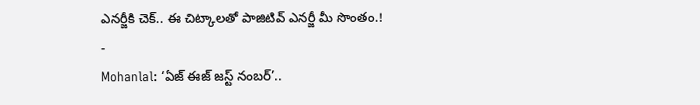ఎనర్జీకి చెక్.. ఈ చిట్కాలతో పాజిటివ్ ఎనర్జీ మీ సొంతం.!
-
Mohanlal: ‘ఏజ్ ఈజ్ జస్ట్ నంబర్’..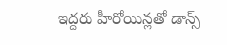ఇద్దరు హీరోయిన్లతో డాన్స్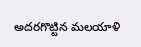అదరగొట్టిన మలయాళి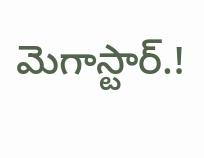మెగాస్టార్.!